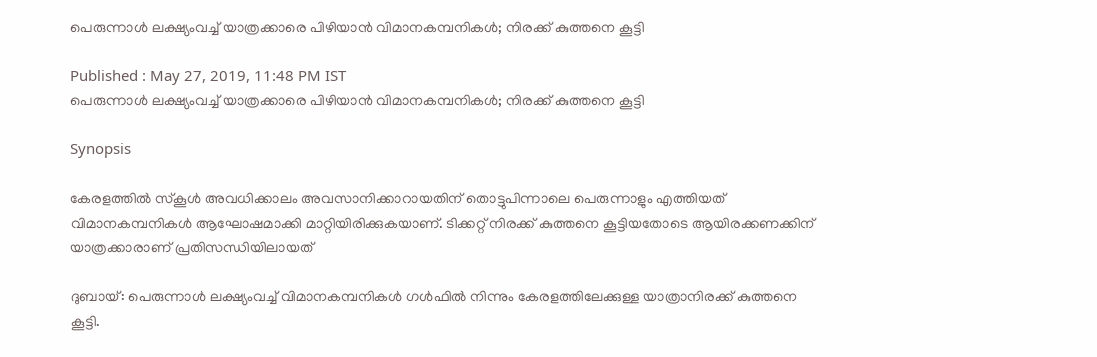പെരുന്നാള്‍ ലക്ഷ്യംവച്ച് യാത്രക്കാരെ പിഴിയാന്‍ വിമാനകമ്പനികള്‍; നിരക്ക് കുത്തനെ കൂട്ടി

Published : May 27, 2019, 11:48 PM IST
പെരുന്നാള്‍ ലക്ഷ്യംവച്ച് യാത്രക്കാരെ പിഴിയാന്‍ വിമാനകമ്പനികള്‍; നിരക്ക് കുത്തനെ കൂട്ടി

Synopsis

കേരളത്തിൽ സ്കൂൾ അവധിക്കാലം അവസാനിക്കാറായതിന് തൊട്ടുപിന്നാലെ പെരുന്നാളും എത്തിയത് വിമാനകമ്പനികള്‍ ആഘോഷമാക്കി മാറ്റിയിരിക്കുകയാണ്. ടിക്കറ്റ് നിരക്ക് കുത്തനെ കൂട്ടിയതോടെ ആയിരക്കണക്കിന് യാത്രക്കാരാണ് പ്രതിസന്ധിയിലായത്

ദുബായ്: പെരുന്നാള്‍ ലക്ഷ്യംവച്ച് വിമാനകമ്പനികള്‍ ഗള്‍ഫില്‍ നിന്നും കേരളത്തിലേക്കുള്ള യാത്രാനിരക്ക് കുത്തനെ കൂട്ടി.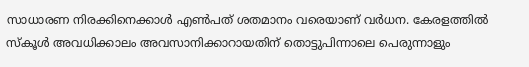സാധാരണ നിരക്കിനെക്കാള്‍ എണ്‍പത് ശതമാനം വരെയാണ് വര്‍ധന. കേരളത്തിൽ സ്കൂൾ അവധിക്കാലം അവസാനിക്കാറായതിന് തൊട്ടുപിന്നാലെ പെരുന്നാളും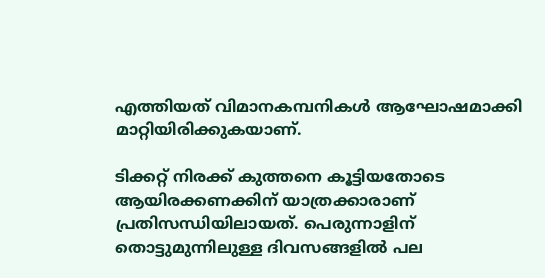എത്തിയത് വിമാനകമ്പനികള്‍ ആഘോഷമാക്കി മാറ്റിയിരിക്കുകയാണ്.

ടിക്കറ്റ് നിരക്ക് കുത്തനെ കൂട്ടിയതോടെ ആയിരക്കണക്കിന് യാത്രക്കാരാണ് പ്രതിസന്ധിയിലായത്. പെരുന്നാളിന് തൊട്ടുമുന്നിലുള്ള ദിവസങ്ങളിൽ പല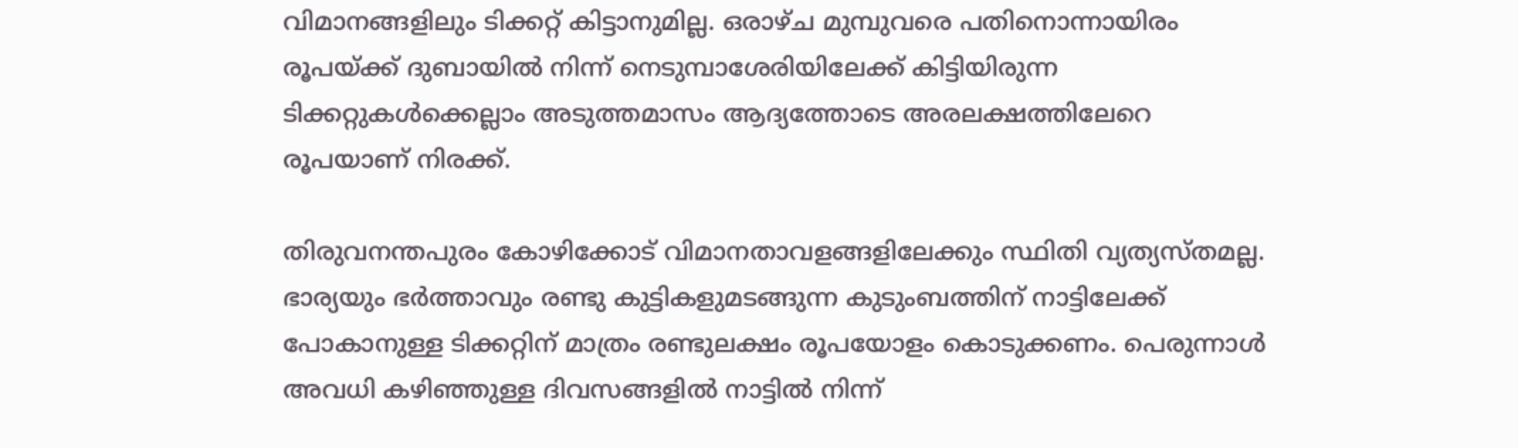വിമാനങ്ങളിലും ടിക്കറ്റ് കിട്ടാനുമില്ല. ഒരാഴ്ച മുമ്പുവരെ പതിനൊന്നായിരം രൂപയ്ക്ക് ദുബായില്‍ നിന്ന് നെടുമ്പാശേരിയിലേക്ക് കിട്ടിയിരുന്ന ടിക്കറ്റുകൾക്കെല്ലാം അടുത്തമാസം ആദ്യത്തോടെ അരലക്ഷത്തിലേറെ രൂപയാണ് നിരക്ക്.

തിരുവനന്തപുരം കോഴിക്കോട് വിമാനതാവളങ്ങളിലേക്കും സ്ഥിതി വ്യത്യസ്തമല്ല. ഭാര്യയും ഭർത്താവും രണ്ടു കുട്ടികളുമടങ്ങുന്ന കുടുംബത്തിന് നാട്ടിലേക്ക് പോകാനുള്ള ടിക്കറ്റിന് മാത്രം രണ്ടുലക്ഷം രൂപയോളം കൊടുക്കണം. പെരുന്നാൾ അവധി കഴിഞ്ഞുള്ള ദിവസങ്ങളിൽ നാട്ടില്‍ നിന്ന്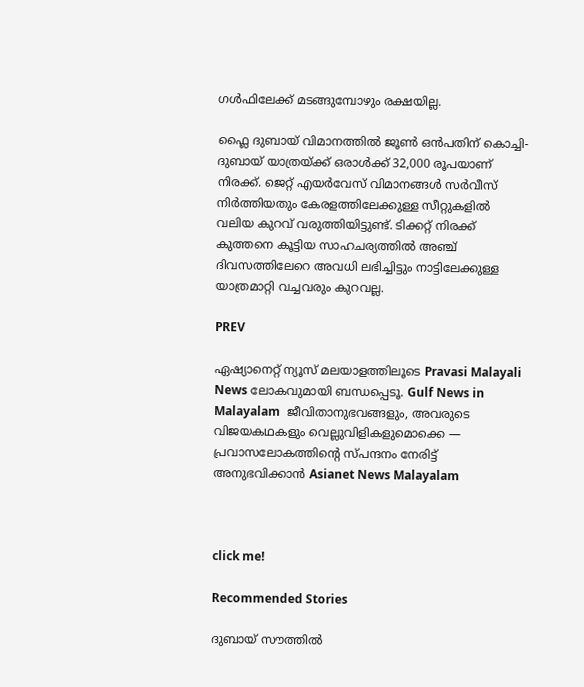ഗള്‍ഫിലേക്ക് മടങ്ങുമ്പോഴും രക്ഷയില്ല.

ഫ്ലൈ ദുബായ് വിമാനത്തിൽ ജൂൺ ഒൻപതിന് കൊച്ചി-ദുബായ് യാത്രയ്ക്ക് ഒരാള്‍ക്ക് 32,000 രൂപയാണ് നിരക്ക്. ജെറ്റ് എയർവേസ് വിമാനങ്ങൾ സർവീസ് നിർത്തിയതും കേരളത്തിലേക്കുള്ള സീറ്റുകളില്‍ വലിയ കുറവ് വരുത്തിയിട്ടുണ്ട്. ടിക്കറ്റ് നിരക്ക് കുത്തനെ കൂട്ടിയ സാഹചര്യത്തില്‍ അഞ്ച് ദിവസത്തിലേറെ അവധി ലഭിച്ചിട്ടും നാട്ടിലേക്കുള്ള യാത്രമാറ്റി വച്ചവരും കുറവല്ല.

PREV

ഏഷ്യാനെറ്റ് ന്യൂസ് മലയാളത്തിലൂടെ Pravasi Malayali News ലോകവുമായി ബന്ധപ്പെടൂ. Gulf News in Malayalam  ജീവിതാനുഭവങ്ങളും, അവരുടെ വിജയകഥകളും വെല്ലുവിളികളുമൊക്കെ — പ്രവാസലോകത്തിന്റെ സ്പന്ദനം നേരിട്ട് അനുഭവിക്കാൻ Asianet News Malayalam



click me!

Recommended Stories

ദുബായ് സൗത്തിൽ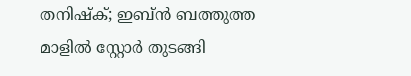തനിഷ്ക്; ഇബ്ൻ ബത്തുത്ത മാളിൽ സ്റ്റോർ തുടങ്ങി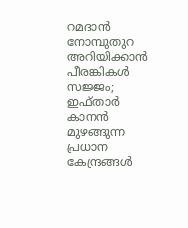റമദാൻ നോമ്പുതുറ അറിയിക്കാൻ പീരങ്കികൾ സജ്ജം; ഇഫ്താർ കാനൻ മുഴങ്ങുന്ന പ്രധാന കേന്ദ്രങ്ങൾ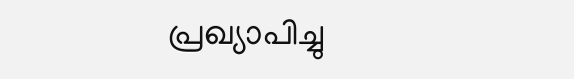പ്രഖ്യാപിച്ചു